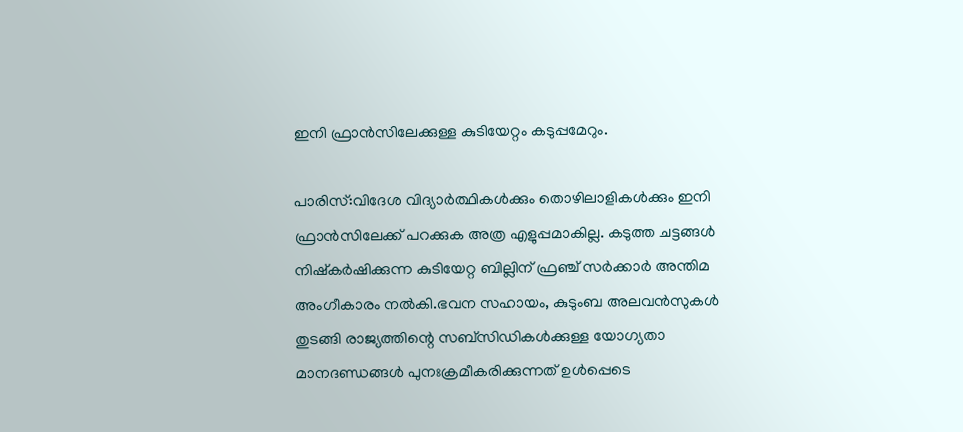ഇനി ഫ്രാൻസിലേക്കുള്ള കുടിയേറ്റം കടുപ്പമേറും.

പാരിസ്:വിദേശ വിദ്യാര്‍ത്ഥികള്‍ക്കും തൊഴിലാളികള്‍ക്കും ഇനി ഫ്രാന്‍സിലേക്ക് പറക്കുക അത്ര എളുപ്പമാകില്ല. കടുത്ത ചട്ടങ്ങള്‍ നിഷ്കര്‍ഷിക്കുന്ന കുടിയേറ്റ ബില്ലിന് ഫ്രഞ്ച് സര്‍ക്കാര്‍ അന്തിമ അംഗീകാരം നല്‍കി.ഭവന സഹായം, കുടുംബ അലവന്‍സുകള്‍ തുടങ്ങി രാജ്യത്തിന്റെ സബ്സിഡികള്‍ക്കുള്ള യോഗ്യതാ മാനദണ്ഡങ്ങള്‍ പുനഃക്രമീകരിക്കുന്നത് ഉള്‍പ്പെടെ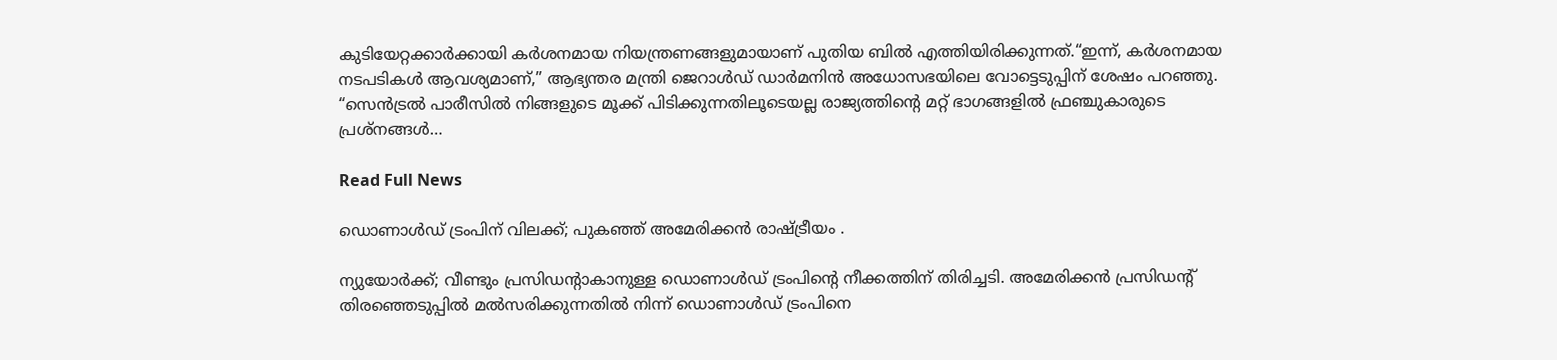കുടിയേറ്റക്കാര്‍ക്കായി കര്‍ശനമായ നിയന്ത്രണങ്ങളുമായാണ് പുതിയ ബില്‍ എത്തിയിരിക്കുന്നത്.“ഇന്ന്, കർശനമായ നടപടികൾ ആവശ്യമാണ്,” ആഭ്യന്തര മന്ത്രി ജെറാൾഡ് ഡാർമനിൻ അധോസഭയിലെ വോട്ടെടുപ്പിന് ശേഷം പറഞ്ഞു. “സെൻട്രൽ പാരീസിൽ നിങ്ങളുടെ മൂക്ക് പിടിക്കുന്നതിലൂടെയല്ല രാജ്യത്തിന്റെ മറ്റ് ഭാഗങ്ങളിൽ ഫ്രഞ്ചുകാരുടെ പ്രശ്നങ്ങൾ…

Read Full News

ഡൊണാള്‍ഡ് ട്രംപിന് വിലക്ക്; പുകഞ്ഞ് അമേരിക്കൻ രാഷ്ട്രീയം .

ന്യുയോര്‍ക്ക്; വീണ്ടും പ്രസിഡന്റാകാനുള്ള ഡൊണാള്‍ഡ് ട്രംപിന്റെ നീക്കത്തിന് തിരിച്ചടി. അമേരിക്കൻ പ്രസിഡന്റ് തിരഞ്ഞെടുപ്പില്‍ മല്‍സരിക്കുന്നതില്‍ നിന്ന് ഡൊണാള്‍ഡ് ട്രംപിനെ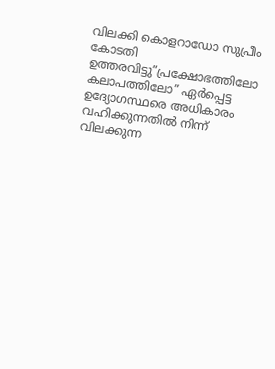വിലക്കി കൊളറാഡോ സുപ്രീം കോടതി ഉത്തരവിട്ടു”പ്രക്ഷോഭത്തിലോ കലാപത്തിലോ” ഏര്‍പ്പെട്ട ഉദ്യോഗസ്ഥരെ അധികാരം വഹിക്കുന്നതില്‍ നിന്ന് വിലക്കുന്ന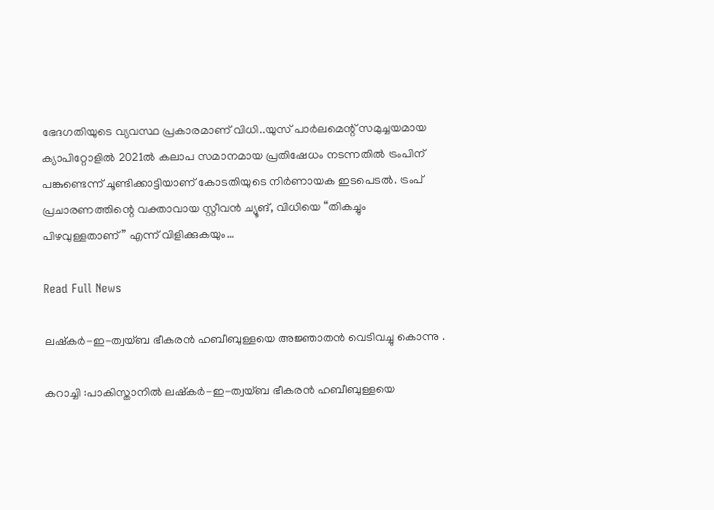ഭേദഗതിയുടെ വ്യവസ്ഥ പ്രകാരമാണ് വിധി..യുസ് പാര്‍ലമെന്റ് സമുച്ചയമായ ക്യാപിറ്റോളില്‍ 2021ല്‍ കലാപ സമാനമായ പ്രതിഷേധം നടന്നതില്‍ ട്രംപിന് പങ്കുണ്ടെന്ന് ചൂണ്ടിക്കാട്ടിയാണ് കോടതിയുടെ നിര്‍ണായക ഇടപെടല്‍. ട്രംപ് പ്രചാരണത്തിന്റെ വക്താവായ സ്റ്റീവൻ ച്യൂങ്, വിധിയെ “തികച്ചും പിഴവുള്ളതാണ്” എന്ന് വിളിക്കുകയും…

Read Full News

ലഷ്‌കര്‍-ഇ-ത്വയ്ബ ഭീകരൻ ഹബീബുള്ളയെ അജ്ഞാതൻ വെടിവച്ചു കൊന്നു .

കറാച്ചി :പാകിസ്താനില്‍ ലഷ്‌കര്‍-ഇ-ത്വയ്ബ ഭീകരൻ ഹബീബുള്ളയെ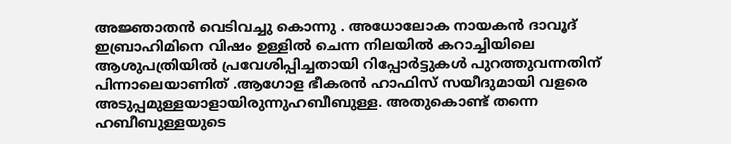അജ്ഞാതൻ വെടിവച്ചു കൊന്നു . അധോലോക നായകൻ ദാവൂദ് ഇബ്രാഹിമിനെ വിഷം ഉള്ളില്‍ ചെന്ന നിലയില്‍ കറാച്ചിയിലെ ആശുപത്രിയില്‍ പ്രവേശിപ്പിച്ചതായി റിപ്പോര്‍ട്ടുകള്‍ പുറത്തുവന്നതിന് പിന്നാലെയാണിത് .ആഗോള ഭീകരൻ ഹാഫിസ് സയീദുമായി വളരെ അടുപ്പമുള്ളയാളായിരുന്നുഹബീബുള്ള. അതുകൊണ്ട് തന്നെ ഹബീബുള്ളയുടെ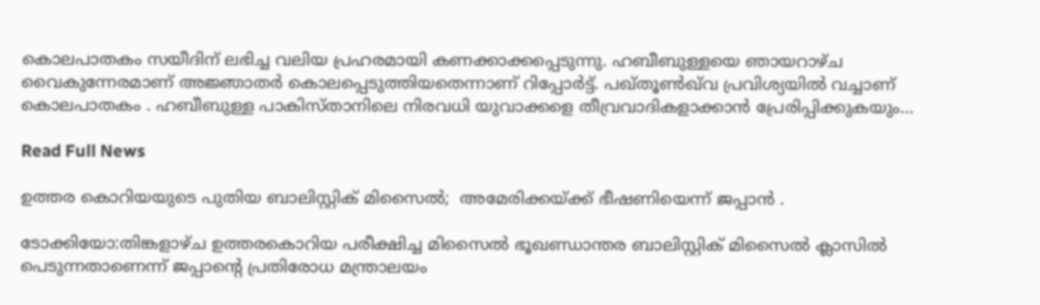കൊലപാതകം സയീദിന് ലഭിച്ച വലിയ പ്രഹരമായി കണക്കാക്കപ്പെടുന്നു. ഹബീബുള്ളയെ ഞായറാഴ്ച വൈകുന്നേരമാണ് അജ്ഞാതര്‍ കൊലപ്പെടുത്തിയതെന്നാണ് റിപ്പോര്‍ട്ട്. പഖ്തൂണ്‍ഖ്‌വ പ്രവിശ്യയില്‍ വച്ചാണ് കൊലപാതകം . ഹബീബുള്ള പാകിസ്താനിലെ നിരവധി യുവാക്കളെ തീവ്രവാദികളാക്കാൻ പ്രേരിപ്പിക്കുകയും…

Read Full News

ഉത്തര കൊറിയയുടെ പുതിയ ബാലിസ്റ്റിക് മിസൈൽ;  അമേരിക്കയ്ക്ക് ഭീഷണിയെന്ന് ജപ്പാൻ .

ടോക്കിയോ:തിങ്കളാഴ്ച ഉത്തരകൊറിയ പരീക്ഷിച്ച മിസൈൽ ഭൂഖണ്ഡാന്തര ബാലിസ്റ്റിക് മിസൈൽ ക്ലാസിൽ പെടുന്നതാണെന്ന് ജപ്പാന്റെ പ്രതിരോധ മന്ത്രാലയം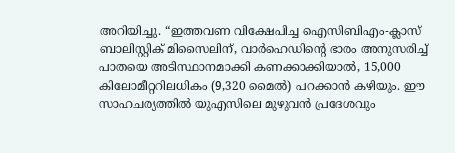അറിയിച്ചു. “ഇത്തവണ വിക്ഷേപിച്ച ഐസിബിഎം-ക്ലാസ് ബാലിസ്റ്റിക് മിസൈലിന്, വാർഹെഡിന്റെ ഭാരം അനുസരിച്ച് പാതയെ അടിസ്ഥാനമാക്കി കണക്കാക്കിയാൽ, 15,000 കിലോമീറ്ററിലധികം (9,320 മൈൽ) പറക്കാൻ കഴിയും. ഈ സാഹചര്യത്തിൽ യുഎസിലെ മുഴുവൻ പ്രദേശവും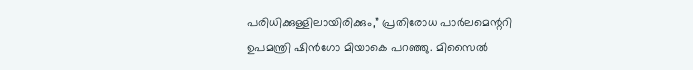പരിധിക്കുള്ളിലായിരിക്കും,” പ്രതിരോധ പാർലമെന്ററി ഉപമന്ത്രി ഷിൻഗോ മിയാകെ പറഞ്ഞു. മിസൈൽ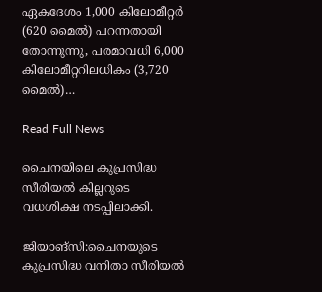ഏകദേശം 1,000 കിലോമീറ്റർ (620 മൈൽ) പറന്നതായി തോന്നുന്നു, പരമാവധി 6,000 കിലോമീറ്ററിലധികം (3,720 മൈൽ)…

Read Full News

ചൈനയിലെ കുപ്രസിദ്ധ സീരിയൽ കില്ലറുടെ വധശിക്ഷ നടപ്പിലാക്കി.

ജിയാങ്‌സി:ചൈനയുടെ കുപ്രസിദ്ധ വനിതാ സീരിയൽ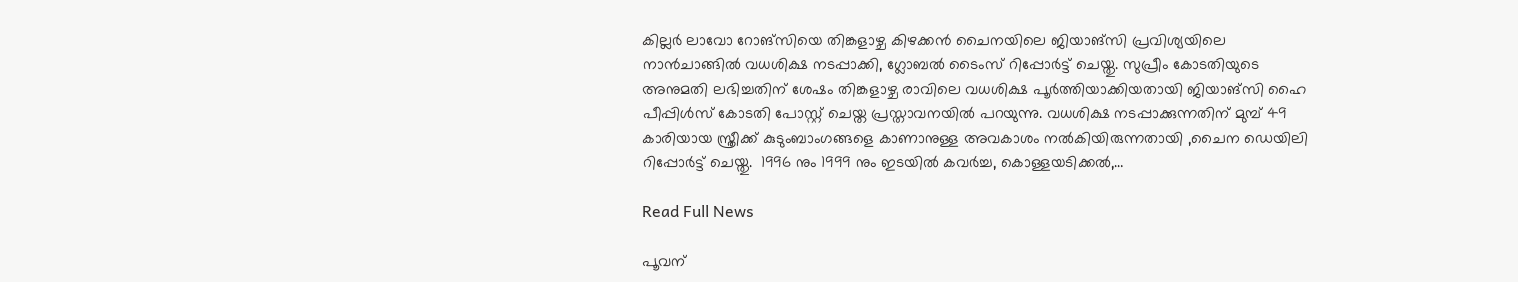കില്ലർ ലാവോ റോങ്‌സിയെ തിങ്കളാഴ്ച കിഴക്കൻ ചൈനയിലെ ജിയാങ്‌സി പ്രവിശ്യയിലെ നാൻചാങ്ങിൽ വധശിക്ഷ നടപ്പാക്കി, ഗ്ലോബൽ ടൈംസ് റിപ്പോർട്ട് ചെയ്തു. സുപ്രീം കോടതിയുടെ അനുമതി ലഭിച്ചതിന് ശേഷം തിങ്കളാഴ്ച രാവിലെ വധശിക്ഷ പൂർത്തിയാക്കിയതായി ജിയാങ്‌സി ഹൈ പീപ്പിൾസ് കോടതി പോസ്റ്റ് ചെയ്ത പ്രസ്താവനയിൽ പറയുന്നു. വധശിക്ഷ നടപ്പാക്കുന്നതിന് മുമ്പ് 49 കാരിയായ സ്ത്രീക്ക് കുടുംബാംഗങ്ങളെ കാണാനുള്ള അവകാശം നൽകിയിരുന്നതായി ,ചൈന ഡെയിലി റിപ്പോർട്ട് ചെയ്തു.  1996 നും 1999 നും ഇടയിൽ കവർച്ച, കൊള്ളയടിക്കൽ,…

Read Full News

പൂവന്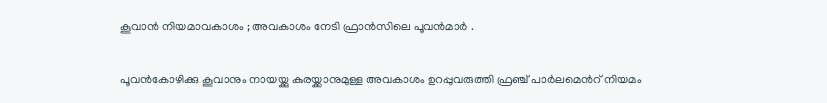കൂവാൻ നിയമാവകാശം ; അവകാശം നേടി ഫ്രാൻസിലെ പൂവൻമാർ .

പൂവൻകോഴിക്കു കൂവാനും നായയ്ക്കു കുരയ്ക്കാനുമുള്ള അവകാശം ഉറപ്പുവരുത്തി ഫ്രഞ്ച് പാര്‍ലമെന്‍റ് നിയമം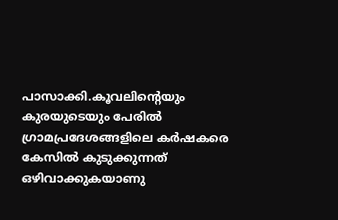പാസാക്കി.കൂവലിന്‍റെയും കുരയുടെയും പേരില്‍ ഗ്രാമപ്രദേശങ്ങളിലെ കര്‍ഷകരെ കേസില്‍ കുടുക്കുന്നത് ഒഴിവാക്കുകയാണു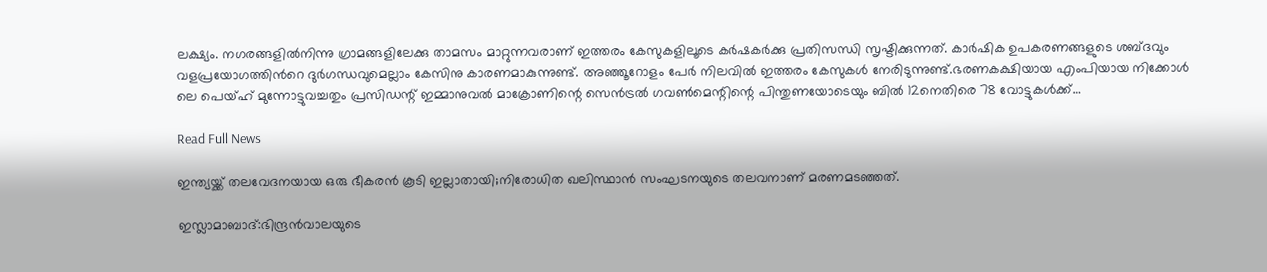ലക്ഷ്യം. നഗരങ്ങളില്‍നിന്നു ഗ്രാമങ്ങളിലേക്കു താമസം മാറ്റുന്നവരാണ് ഇത്തരം കേസുകളിലൂടെ കര്‍ഷകര്‍ക്കു പ്രതിസന്ധി സൃഷ്ടിക്കുന്നത്. കാര്‍ഷിക ഉപകരണങ്ങളുടെ ശബ്ദവും വളപ്രയോഗത്തിന്‍റെ ദുര്‍ഗന്ധവുമെല്ലാം കേസിനു കാരണമാകുന്നുണ്ട്. അഞ്ഞൂറോളം പേര്‍ നിലവില്‍ ഇത്തരം കേസുകള്‍ നേരിടുന്നുണ്ട്.ഭരണകക്ഷിയായ എംപിയായ നിക്കോൾ ലെ പെയ്‌ഹ് മുന്നോട്ടുവച്ചതും പ്രസിഡന്റ് ഇമ്മാനുവൽ മാക്രോണിന്റെ സെൻട്രൽ ഗവൺമെന്റിന്റെ പിന്തുണയോടെയും ബിൽ 12നെതിരെ 78 വോട്ടുകൾക്ക്…

Read Full News

ഇന്ത്യയ്ക്ക് തലവേദനയായ ഒരു ഭീകരൻ കൂടി ഇല്ലാതായി;നിരോധിത ഖലിസ്ഥാൻ സംഘടനയുടെ തലവനാണ് മരണമടഞ്ഞത്.

ഇസ്ലാമാബാദ്:ഭിന്ദ്രൻവാലയുടെ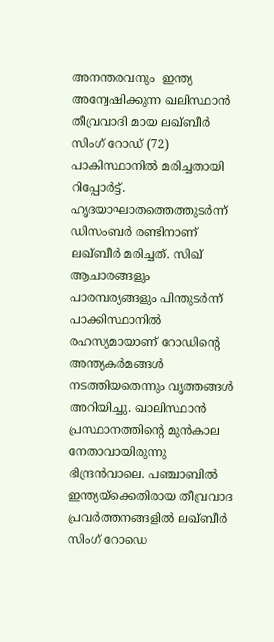അനന്തരവനും  ഇന്ത്യ അന്വേഷിക്കുന്ന ഖലിസ്ഥാൻ തീവ്രവാദി മായ ലഖ്ബീർ സിംഗ് റോഡ് (72) പാകിസ്ഥാനിൽ മരിച്ചതായി റിപ്പോർട്ട്. ഹൃദയാഘാതത്തെത്തുടർന്ന് ഡിസംബർ രണ്ടിനാണ് ലഖ്ബീർ മരിച്ചത്. സിഖ് ആചാരങ്ങളും പാരമ്പര്യങ്ങളും പിന്തുടർന്ന് പാക്കിസ്ഥാനിൽ രഹസ്യമായാണ് റോഡിന്റെ അന്ത്യകർമങ്ങൾ നടത്തിയതെന്നും വൃത്തങ്ങൾ അറിയിച്ചു. ഖാലിസ്ഥാൻ പ്രസ്ഥാനത്തിന്റെ മുൻകാല നേതാവായിരുന്നു ഭിന്ദ്രൻവാലെ. പഞ്ചാബിൽ ഇന്ത്യയ്‌ക്കെതിരായ തീവ്രവാദ പ്രവർത്തനങ്ങളിൽ ലഖ്ബീർ സിംഗ് റോഡെ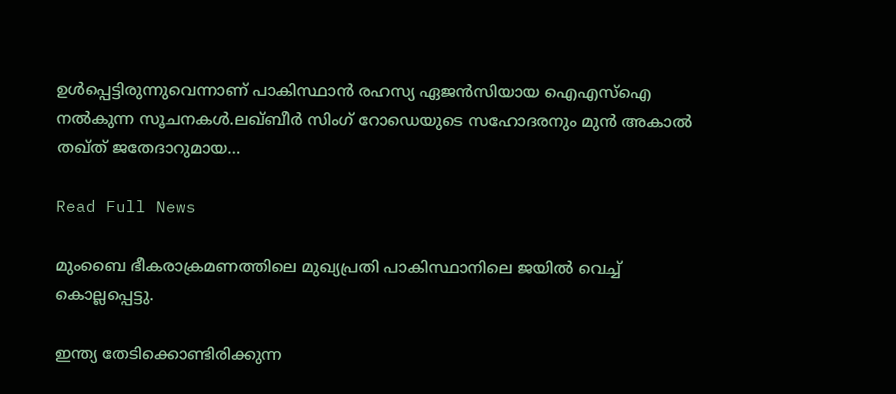ഉൾപ്പെട്ടിരുന്നുവെന്നാണ് പാകിസ്ഥാൻ രഹസ്യ ഏജൻസിയായ ഐഎസ്‌ഐ നൽകുന്ന സൂചനകൾ.ലഖ്ബീർ സിംഗ് റോഡെയുടെ സഹോദരനും മുൻ അകാൽ തഖ്ത് ജതേദാറുമായ…

Read Full News

മുംബൈ ഭീകരാക്രമണത്തിലെ മുഖ്യപ്രതി പാകിസ്ഥാനിലെ ജയിൽ വെച്ച് കൊല്ലപ്പെട്ടു.

ഇന്ത്യ തേടിക്കൊണ്ടിരിക്കുന്ന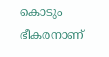കൊടും ഭീകരനാണ്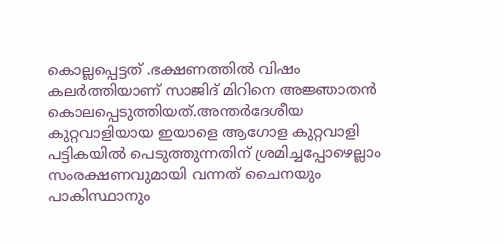കൊല്ലപ്പെട്ടത് .ഭക്ഷണത്തിൽ വിഷം കലർത്തിയാണ് സാജിദ് മിറിനെ അജ്ഞാതൻ കൊലപ്പെടുത്തിയത്.അന്തർദേശീയ കുറ്റവാളിയായ ഇയാളെ ആഗോള കുറ്റവാളി പട്ടികയിൽ പെടുത്തുന്നതിന് ശ്രമിച്ചപ്പോഴെല്ലാം സംരക്ഷണവുമായി വന്നത് ചൈനയും പാകിസ്ഥാനും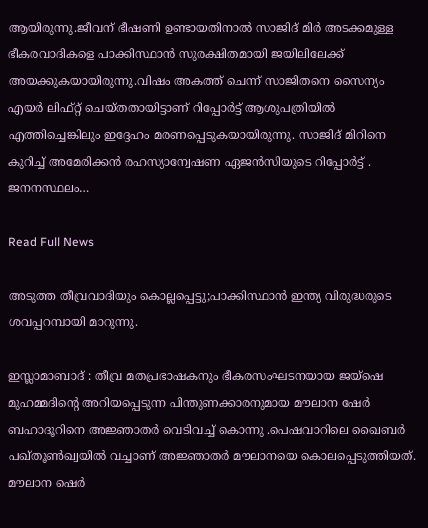ആയിരുന്നു.ജീവന് ഭീഷണി ഉണ്ടായതിനാൽ സാജിദ് മിർ അടക്കമുള്ള ഭീകരവാദികളെ പാക്കിസ്ഥാൻ സുരക്ഷിതമായി ജയിലിലേക്ക് അയക്കുകയായിരുന്നു.വിഷം അകത്ത് ചെന്ന് സാജിതനെ സൈന്യം എയർ ലിഫ്റ്റ് ചെയ്തതായിട്ടാണ് റിപ്പോർട്ട് ആശുപത്രിയിൽ എത്തിച്ചെങ്കിലും ഇദ്ദേഹം മരണപ്പെടുകയായിരുന്നു. സാജിദ് മിറിനെ കുറിച്ച് അമേരിക്കൻ രഹസ്യാന്വേഷണ ഏജൻസിയുടെ റിപ്പോർട്ട് . ജനനസ്ഥലം…

Read Full News

അടുത്ത തീവ്രവാദിയും കൊല്ലപ്പെട്ടു;പാക്കിസ്ഥാൻ ഇന്ത്യ വിരുദ്ധരുടെ ശവപ്പറമ്പായി മാറുന്നു.

ഇസ്ലാമാബാദ് : തീവ്ര മതപ്രഭാഷകനും ഭീകരസംഘടനയായ ജയ്‌ഷെ മുഹമ്മദിന്റെ അറിയപ്പെടുന്ന പിന്തുണക്കാരനുമായ മൗലാന ഷേര്‍ ബഹാദൂറിനെ അജ്ഞാതര്‍ വെടിവച്ച്‌ കൊന്നു .പെഷവാറിലെ ഖൈബര്‍ പഖ്തൂണ്‍ഖ്വയില്‍ വച്ചാണ് അജ്ഞാതര്‍ മൗലാനയെ കൊലപ്പെടുത്തിയത്. മൗലാന ഷെര്‍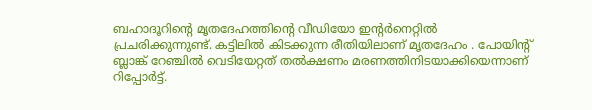ബഹാദൂറിന്റെ മൃതദേഹത്തിന്റെ വീഡിയോ ഇന്റര്‍നെറ്റില്‍ പ്രചരിക്കുന്നുണ്ട്. കട്ടിലില്‍ കിടക്കുന്ന രീതിയിലാണ് മൃതദേഹം . പോയിന്റ് ബ്ലാങ്ക് റേഞ്ചില്‍ വെടിയേറ്റത് തല്‍ക്ഷണം മരണത്തിനിടയാക്കിയെന്നാണ് റിപ്പോര്‍ട്ട്.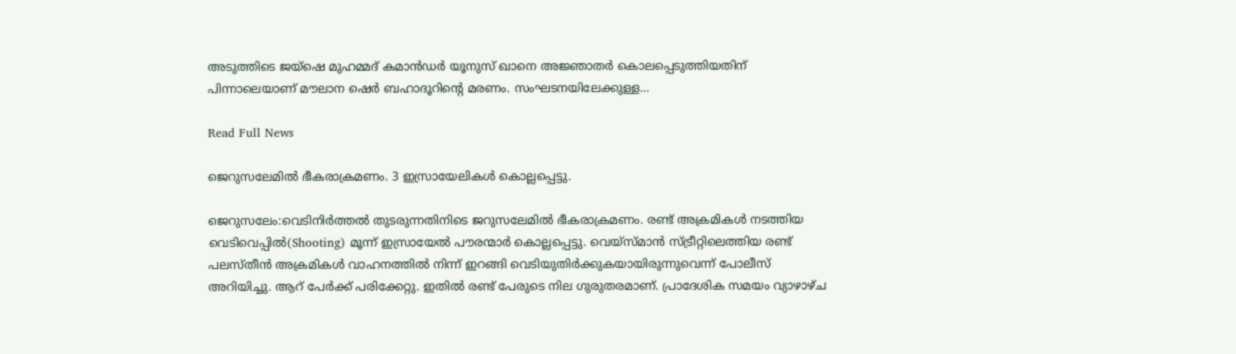അടുത്തിടെ ജയ്‌ഷെ മുഹമ്മദ് കമാൻഡര്‍ യൂനുസ് ഖാനെ അജ്ഞാതര്‍ കൊലപ്പെടുത്തിയതിന് പിന്നാലെയാണ് മൗലാന ഷെര്‍ ബഹാദൂറിന്റെ മരണം. സംഘടനയിലേക്കുള്ള…

Read Full News

ജെറുസലേമിൽ ഭീകരാക്രമണം. 3 ഇസ്രായേലികൾ കൊല്ലപ്പെട്ടു.

ജെറുസലേം:വെടിനിർത്തൽ തുടരുന്നതിനിടെ ജറുസലേമില്‍ ഭീകരാക്രമണം. രണ്ട് അക്രമികള്‍ നടത്തിയ വെടിവെപ്പില്‍(Shooting) മൂന്ന് ഇസ്രായേല്‍ പൗരന്മാര്‍ കൊല്ലപ്പെട്ടു. വെയ്സ്മാന്‍ സ്ട്രീറ്റിലെത്തിയ രണ്ട് പലസ്തീന്‍ അക്രമികള്‍ വാഹനത്തില്‍ നിന്ന് ഇറങ്ങി വെടിയുതിര്‍ക്കുകയായിരുന്നുവെന്ന് പോലീസ് അറിയിച്ചു. ആറ് പേര്‍ക്ക് പരിക്കേറ്റു. ഇതില്‍ രണ്ട് പേരുടെ നില ഗുരുതരമാണ്. പ്രാദേശിക സമയം വ്യാഴാഴ്ച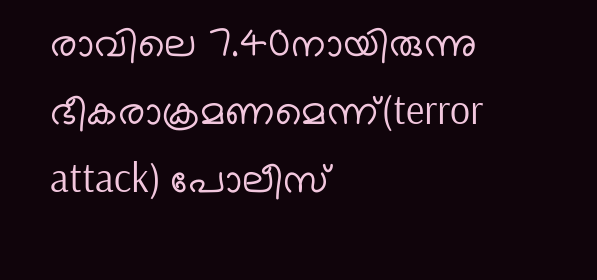രാവിലെ 7.40നായിരുന്നു ഭീകരാക്രമണമെന്ന്(terror attack) പോലീസ്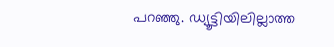പറഞ്ഞു. ഡ്യൂട്ടിയിലില്ലാത്ത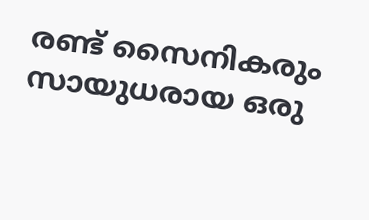രണ്ട് സൈനികരും സായുധരായ ഒരു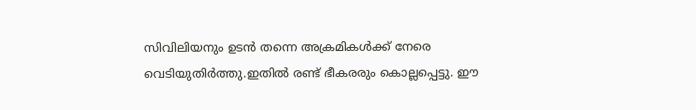സിവിലിയനും ഉടന്‍ തന്നെ അക്രമികള്‍ക്ക് നേരെ വെടിയുതിര്‍ത്തു.ഇതില്‍ രണ്ട് ഭീകരരും കൊല്ലപ്പെട്ടു. ഈ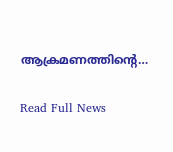ആക്രമണത്തിന്റെ…

Read Full News